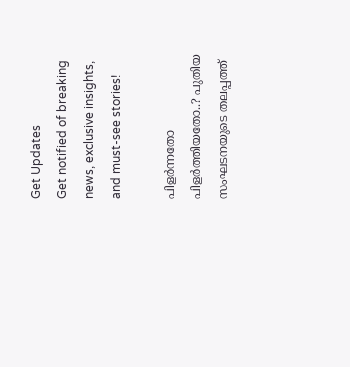Get Updates
Get notified of breaking news, exclusive insights, and must-see stories!

പിളര്‍ന്നതോ പിളര്‍ത്തിയതോ..? പുതിയ സംഘടനയുടെ തലപ്പത്ത്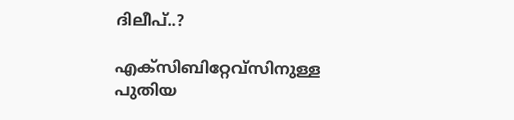ദിലീപ്..?

എക്‌സിബിറ്റേവ്‌സിനുള്ള പുതിയ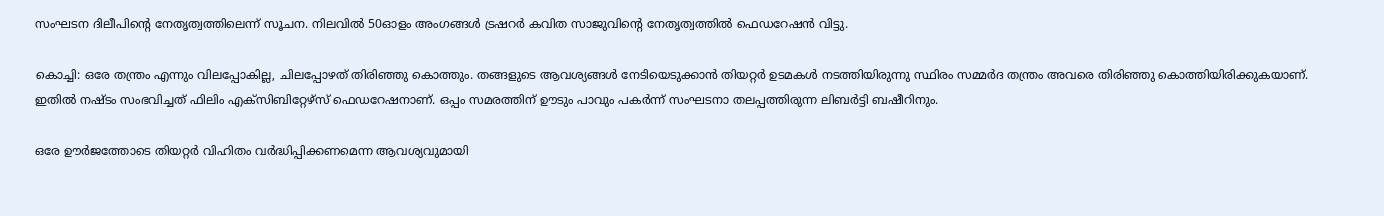സംഘടന ദിലീപിന്റെ നേതൃത്വത്തിലെന്ന് സൂചന. നിലവില്‍ 50ഓളം അംഗങ്ങള്‍ ട്രഷറര്‍ കവിത സാജുവിന്റെ നേതൃത്വത്തില്‍ ഫെഡറേഷന്‍ വിട്ടു.

കൊച്ചി: ഒരേ തന്ത്രം എന്നും വിലപ്പോകില്ല, ചിലപ്പോഴത് തിരിഞ്ഞു കൊത്തും. തങ്ങളുടെ ആവശ്യങ്ങള്‍ നേടിയെടുക്കാന്‍ തിയറ്റര്‍ ഉടമകള്‍ നടത്തിയിരുന്നു സ്ഥിരം സമ്മര്‍ദ തന്ത്രം അവരെ തിരിഞ്ഞു കൊത്തിയിരിക്കുകയാണ്. ഇതില്‍ നഷ്ടം സംഭവിച്ചത് ഫിലിം എക്‌സിബിറ്റേഴ്‌സ് ഫെഡറേഷനാണ്. ഒപ്പം സമരത്തിന് ഊടും പാവും പകര്‍ന്ന് സംഘടനാ തലപ്പത്തിരുന്ന ലിബര്‍ട്ടി ബഷീറിനും.

ഒരേ ഊര്‍ജത്തോടെ തിയറ്റര്‍ വിഹിതം വര്‍ദ്ധിപ്പിക്കണമെന്ന ആവശ്യവുമായി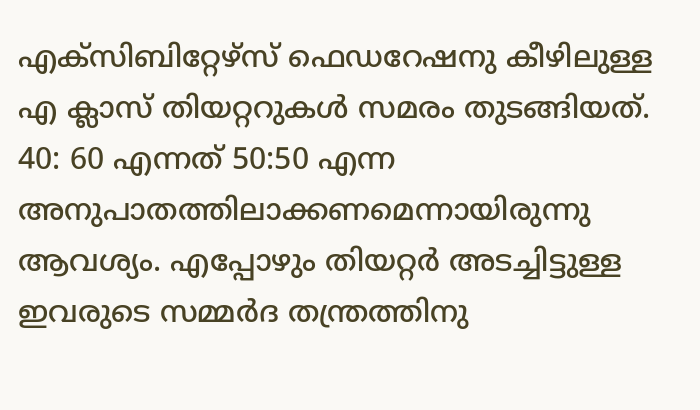എക്‌സിബിറ്റേഴ്‌സ് ഫെഡറേഷനു കീഴിലുള്ള എ ക്ലാസ് തിയറ്ററുകള്‍ സമരം തുടങ്ങിയത്. 40: 60 എന്നത് 50:50 എന്ന അനുപാതത്തിലാക്കണമെന്നായിരുന്നു ആവശ്യം. എപ്പോഴും തിയറ്റര്‍ അടച്ചിട്ടുള്ള ഇവരുടെ സമ്മര്‍ദ തന്ത്രത്തിനു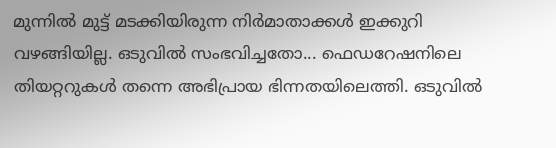മുന്നില്‍ മുട്ട് മടക്കിയിരുന്ന നിര്‍മാതാക്കള്‍ ഇക്കുറി വഴങ്ങിയില്ല. ഒടുവില്‍ സംഭവിച്ചതോ... ഫെഡറേഷനിലെ തിയറ്ററുകള്‍ തന്നെ അഭിപ്രായ ഭിന്നതയിലെത്തി. ഒടുവില്‍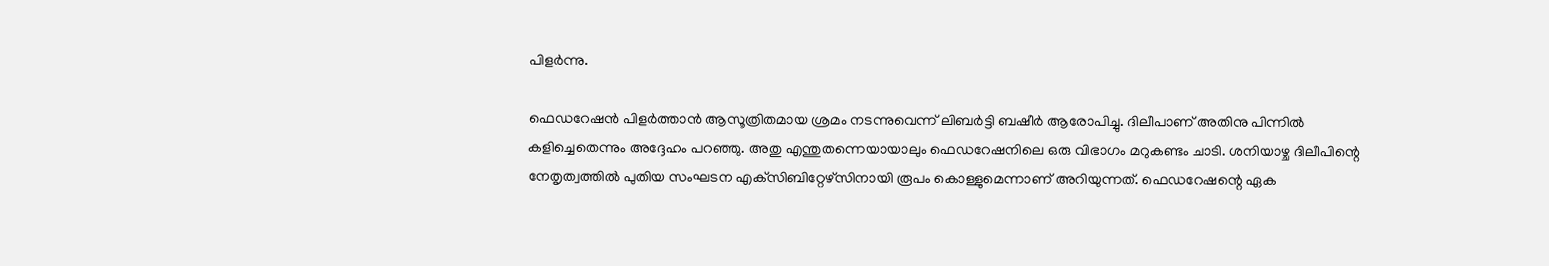പിളര്‍ന്നു.

ഫെഡറേഷന്‍ പിളര്‍ത്താന്‍ ആസൂത്രിതമായ ശ്രമം നടന്നുവെന്ന് ലിബര്‍ട്ടി ബഷീര്‍ ആരോപിച്ചു. ദിലീപാണ് അതിനു പിന്നില്‍ കളിച്ചെതെന്നും അദ്ദേഹം പറഞ്ഞു. അതു എന്തുതന്നെയായാലും ഫെഡറേഷനിലെ ഒരു വിഭാഗം മറുകണ്ടം ചാടി. ശനിയാഴ്ച ദിലീപിന്റെ നേതൃത്വത്തില്‍ പുതിയ സംഘടന എക്‌സിബിറ്റേഴ്‌സിനായി രൂപം കൊള്ളുമെന്നാണ് അറിയുന്നത്. ഫെഡറേഷന്റെ ഏക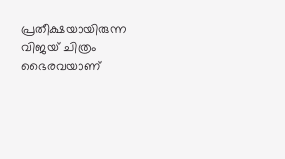പ്രതീക്ഷയായിരുന്ന വിജയ് ചിത്രം ഭൈരവയാണ്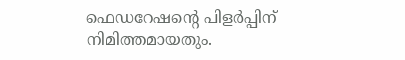ഫെഡറേഷന്റെ പിളര്‍പ്പിന് നിമിത്തമായതും.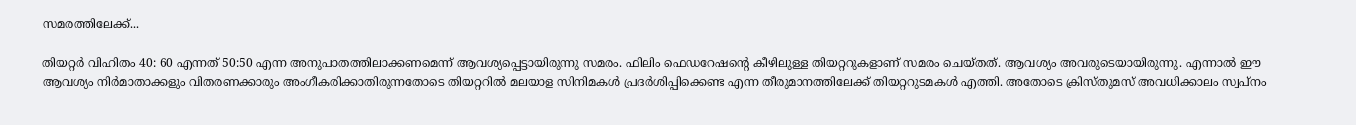സമരത്തിലേക്ക്...

തിയറ്റര്‍ വിഹിതം 40: 60 എന്നത് 50:50 എന്ന അനുപാതത്തിലാക്കണമെന്ന് ആവശ്യപ്പെട്ടായിരുന്നു സമരം. ഫിലിം ഫെഡറേഷന്റെ കീഴിലുള്ള തിയറ്ററുകളാണ് സമരം ചെയ്തത്. ആവശ്യം അവരുടെയായിരുന്നു. എന്നാല്‍ ഈ ആവശ്യം നിര്‍മാതാക്കളും വിതരണക്കാരും അംഗീകരിക്കാതിരുന്നതോടെ തിയറ്ററില്‍ മലയാള സിനിമകള്‍ പ്രദര്‍ശിപ്പിക്കെണ്ട എന്ന തീരുമാനത്തിലേക്ക് തിയറ്ററുടമകള്‍ എത്തി. അതോടെ ക്രിസ്തുമസ് അവധിക്കാലം സ്വപ്‌നം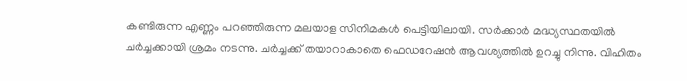കണ്ടിരുന്ന എണ്ണം പറഞ്ഞിരുന്ന മലയാള സിനിമകള്‍ പെട്ടിയിലായി. സര്‍ക്കാര്‍ മദ്ധ്യസ്ഥതയില്‍ ചര്‍ച്ചക്കായി ശ്രമം നടന്നു. ചര്‍ച്ചക്ക് തയാറാകാതെ ഫെഡറേഷന്‍ ആവശ്യത്തില്‍ ഉറച്ചു നിന്നു. വിഹിതം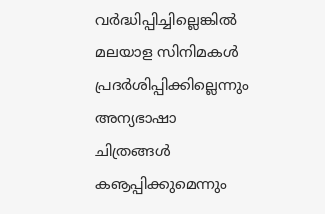വര്‍ദ്ധിപ്പിച്ചില്ലെങ്കില്‍ മലയാള സിനിമകള്‍ പ്രദര്‍ശിപ്പിക്കില്ലെന്നും അന്യഭാഷാ ചിത്രങ്ങള്‍ കൡപ്പിക്കുമെന്നും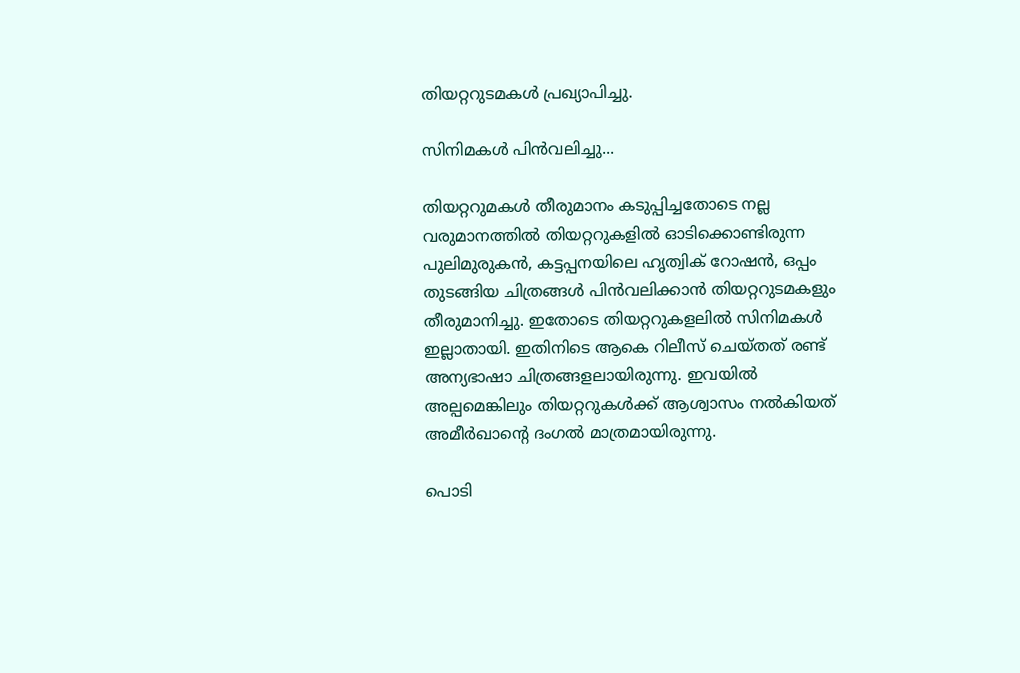തിയറ്ററുടമകള്‍ പ്രഖ്യാപിച്ചു.

സിനിമകള്‍ പിന്‍വലിച്ചു...

തിയറ്ററുമകള്‍ തീരുമാനം കടുപ്പിച്ചതോടെ നല്ല വരുമാനത്തില്‍ തിയറ്ററുകളില്‍ ഓടിക്കൊണ്ടിരുന്ന പുലിമുരുകന്‍, കട്ടപ്പനയിലെ ഹൃത്വിക് റോഷന്‍, ഒപ്പം തുടങ്ങിയ ചിത്രങ്ങള്‍ പിന്‍വലിക്കാന്‍ തിയറ്ററുടമകളും തീരുമാനിച്ചു. ഇതോടെ തിയറ്ററുകളലില്‍ സിനിമകള്‍ ഇല്ലാതായി. ഇതിനിടെ ആകെ റിലീസ് ചെയ്തത് രണ്ട് അന്യഭാഷാ ചിത്രങ്ങളലായിരുന്നു. ഇവയില്‍ അല്പമെങ്കിലും തിയറ്ററുകള്‍ക്ക് ആശ്വാസം നല്‍കിയത് അമീര്‍ഖാന്റെ ദംഗല്‍ മാത്രമായിരുന്നു.

പൊടി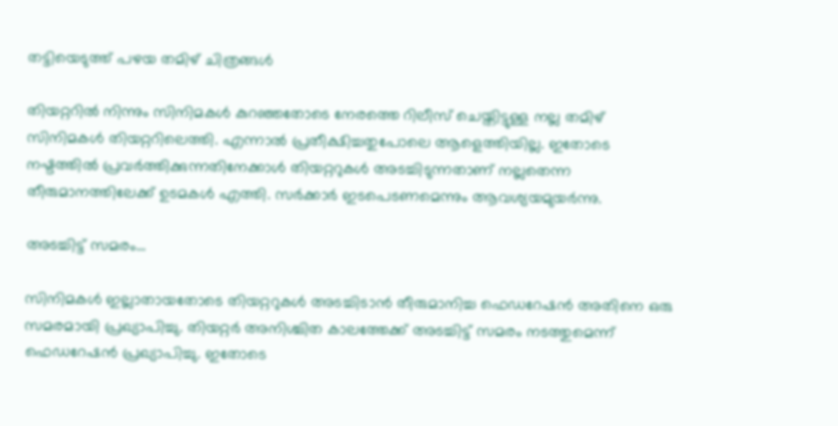തട്ടിയെടുത്ത് പഴയ തമിഴ് ചിത്രങ്ങള്‍

തിയറ്ററില്‍ നിന്നും സിനിമകള്‍ കുറഞ്ഞതോടെ നേരത്തെ റിലീസ് ചെയ്തിട്ടുള്ള നല്ല തമിഴ് സിനിമകള്‍ തിയറ്ററിലെത്തി. എന്നാല്‍ പ്രതീക്ഷിച്ചതുപോലെ ആളെത്തിയില്ല. ഇതോടെ നഷ്ടത്തില്‍ പ്രവര്‍ത്തിക്കുന്നതിനേക്കാള്‍ തിയറ്ററുകള്‍ അടച്ചിടുന്നതാണ് നല്ലതെന്ന തീരുമാനത്തിലേക്ക് ഉടമകള്‍ എത്തി. സര്‍ക്കാര്‍ ഇടപെടണമെന്നും ആവശ്യയമുയര്‍ന്നു.

അടച്ചിട്ട് സമരം...

സിനിമകള്‍ ഇല്ലാതായതോടെ തിയറ്ററുകള്‍ അടച്ചിടാന്‍ തീരുമാനിച്ച ഫെഡറേഷന്‍ അതിനെ ഒരു സമരമായി പ്രഖ്യാപിച്ചു. തിയറ്റര്‍ അനിശ്ചിത കാലത്തേക്ക് അടച്ചിട്ട് സമരം നടത്തുമെന്ന് ഫെഡറേഷന്‍ പ്രഖ്യാപിച്ചു. ഇതോടെ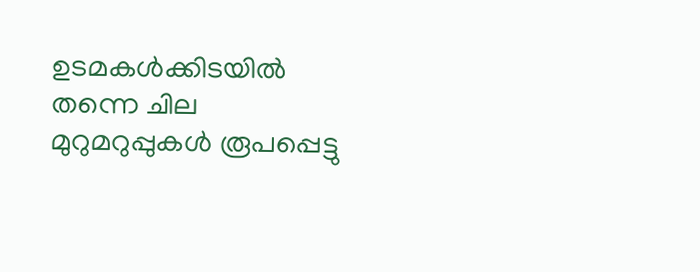ഉടമകള്‍ക്കിടയില്‍ തന്നെ ചില മുറുമറുപ്പുകള്‍ രൂപപ്പെട്ടു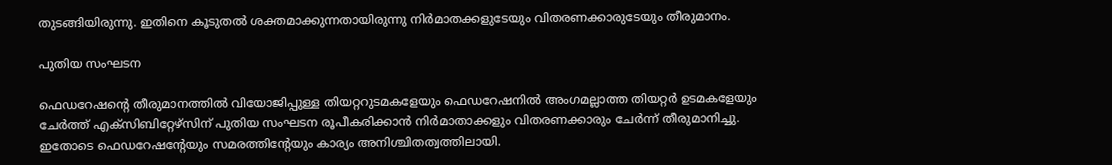തുടങ്ങിയിരുന്നു. ഇതിനെ കൂടുതല്‍ ശക്തമാക്കുന്നതായിരുന്നു നിര്‍മാതക്കളുടേയും വിതരണക്കാരുടേയും തീരുമാനം.

പുതിയ സംഘടന

ഫെഡറേഷന്റെ തീരുമാനത്തില്‍ വിയോജിപ്പുള്ള തിയറ്ററുടമകളേയും ഫെഡറേഷനില്‍ അംഗമല്ലാത്ത തിയറ്റര്‍ ഉടമകളേയും ചേര്‍ത്ത് എക്‌സിബിറ്റേഴ്‌സിന് പുതിയ സംഘടന രൂപീകരിക്കാന്‍ നിര്‍മാതാക്കളും വിതരണക്കാരും ചേര്‍ന്ന് തീരുമാനിച്ചു. ഇതോടെ ഫെഡറേഷന്റേയും സമരത്തിന്റേയും കാര്യം അനിശ്ചിതത്വത്തിലായി.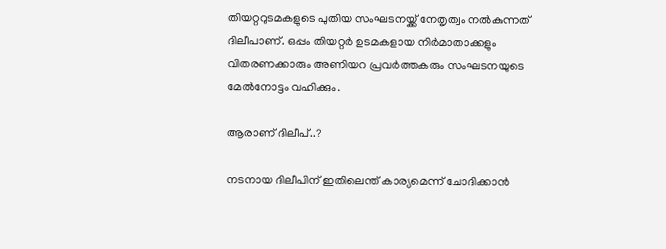തിയറ്ററുടമകളുടെ പുതിയ സംഘടനയ്ക്ക് നേതൃത്വം നല്‍കുന്നത് ദിലീപാണ്. ഒപ്പം തിയറ്റര്‍ ഉടമകളായ നിര്‍മാതാക്കളും വിതരണക്കാരും അണിയറ പ്രവര്‍ത്തകരും സംഘടനയുടെ മേല്‍നോട്ടം വഹിക്കും.

ആരാണ് ദിലീപ്..?

നടനായ ദിലീപിന് ഇതിലെന്ത് കാര്യമെന്ന് ചോദിക്കാന്‍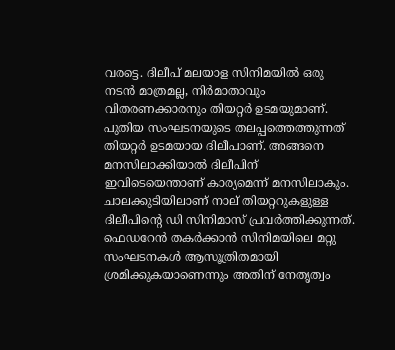വരട്ടെ. ദിലീപ് മലയാള സിനിമയില്‍ ഒരു നടന്‍ മാത്രമല്ല, നിര്‍മാതാവും വിതരണക്കാരനും തിയറ്റര്‍ ഉടമയുമാണ്. പുതിയ സംഘടനയുടെ തലപ്പത്തെത്തുന്നത് തിയറ്റര്‍ ഉടമയായ ദിലീപാണ്. അങ്ങനെ മനസിലാക്കിയാല്‍ ദിലീപിന് ഇവിടെയെന്താണ് കാര്യമെന്ന് മനസിലാകും. ചാലക്കുടിയിലാണ് നാല് തിയറ്ററുകളുള്ള ദിലീപിന്റെ ഡി സിനിമാസ് പ്രവര്‍ത്തിക്കുന്നത്. ഫെഡറേന്‍ തകര്‍ക്കാന്‍ സിനിമയിലെ മറ്റു സംഘടനകള്‍ ആസൂത്രിതമായി ശ്രമിക്കുകയാണെന്നും അതിന് നേതൃത്വം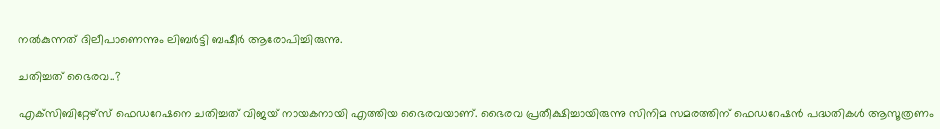നല്‍കുന്നത് ദിലീപാണെന്നും ലിബര്‍ട്ടി ബഷീര്‍ ആരോപിച്ചിരുന്നു.

ചതിച്ചത് ഭൈരവ..?

എക്‌സിബിറ്റേഴ്‌സ് ഫെഡറേഷനെ ചതിച്ചത് വിജയ് നായകനായി എത്തിയ ഭൈരവയാണ്. ഭൈരവ പ്രതീക്ഷിച്ചായിരുന്നു സിനിമ സമരത്തിന് ഫെഡറേഷന്‍ പദ്ധതികള്‍ ആസൂത്രണം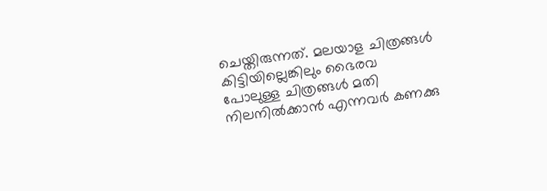ചെയ്തിരുന്നത്. മലയാള ചിത്രങ്ങള്‍ കിട്ടിയില്ലെങ്കിലും ഭൈരവ പോലുള്ള ചിത്രങ്ങള്‍ മതി നിലനില്‍ക്കാന്‍ എന്നവര്‍ കണക്കു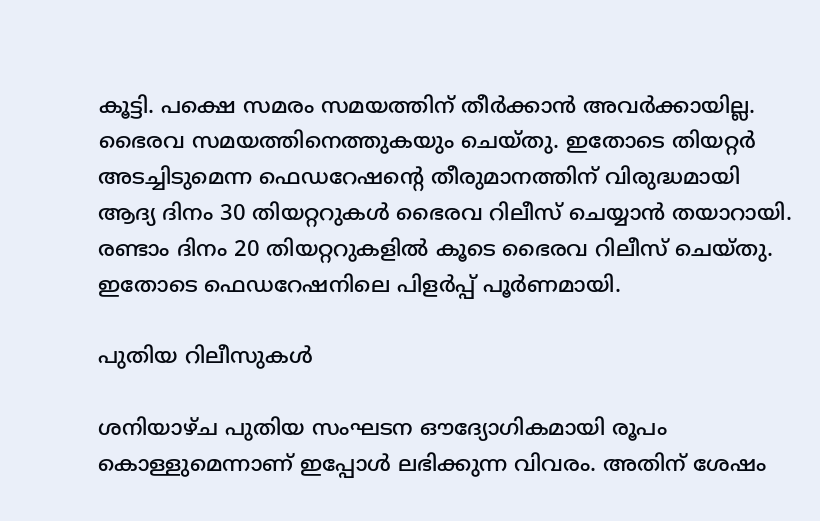കൂട്ടി. പക്ഷെ സമരം സമയത്തിന് തീര്‍ക്കാന്‍ അവര്‍ക്കായില്ല. ഭൈരവ സമയത്തിനെത്തുകയും ചെയ്തു. ഇതോടെ തിയറ്റര്‍ അടച്ചിടുമെന്ന ഫെഡറേഷന്റെ തീരുമാനത്തിന് വിരുദ്ധമായി ആദ്യ ദിനം 30 തിയറ്ററുകള്‍ ഭൈരവ റിലീസ് ചെയ്യാന്‍ തയാറായി. രണ്ടാം ദിനം 20 തിയറ്ററുകളില്‍ കൂടെ ഭൈരവ റിലീസ് ചെയ്തു. ഇതോടെ ഫെഡറേഷനിലെ പിളര്‍പ്പ് പൂര്‍ണമായി.

പുതിയ റിലീസുകള്‍

ശനിയാഴ്ച പുതിയ സംഘടന ഔദ്യോഗികമായി രൂപം കൊള്ളുമെന്നാണ് ഇപ്പോള്‍ ലഭിക്കുന്ന വിവരം. അതിന് ശേഷം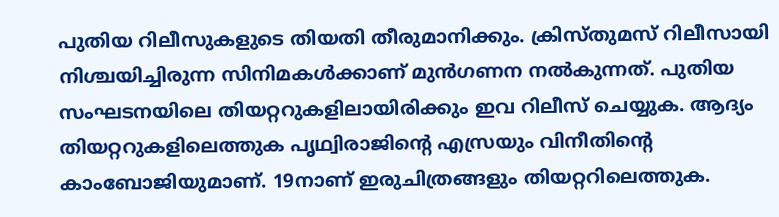പുതിയ റിലീസുകളുടെ തിയതി തീരുമാനിക്കും. ക്രിസ്തുമസ് റിലീസായി നിശ്ചയിച്ചിരുന്ന സിനിമകള്‍ക്കാണ് മുന്‍ഗണന നല്‍കുന്നത്. പുതിയ സംഘടനയിലെ തിയറ്ററുകളിലായിരിക്കും ഇവ റിലീസ് ചെയ്യുക. ആദ്യം തിയറ്ററുകളിലെത്തുക പൃഥ്വിരാജിന്റെ എസ്രയും വിനീതിന്റെ കാംബോജിയുമാണ്. 19നാണ് ഇരുചിത്രങ്ങളും തിയറ്ററിലെത്തുക.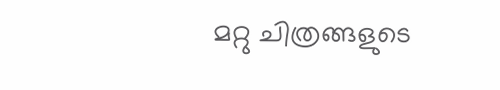മറ്റു ചിത്രങ്ങളുടെ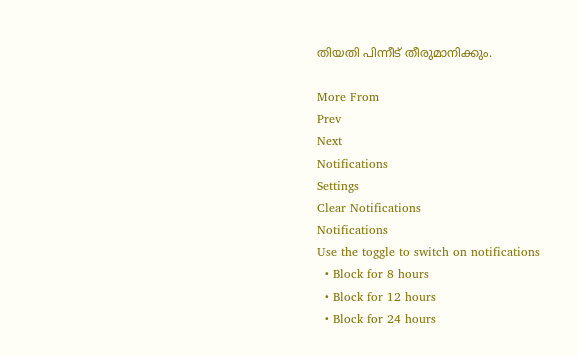തിയതി പിന്നീട് തീരുമാനിക്കും.

More From
Prev
Next
Notifications
Settings
Clear Notifications
Notifications
Use the toggle to switch on notifications
  • Block for 8 hours
  • Block for 12 hours
  • Block for 24 hours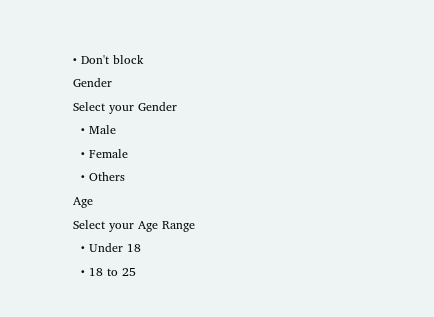• Don't block
Gender
Select your Gender
  • Male
  • Female
  • Others
Age
Select your Age Range
  • Under 18
  • 18 to 25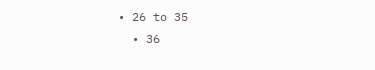• 26 to 35
  • 36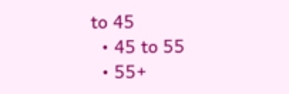to 45
  • 45 to 55
  • 55+